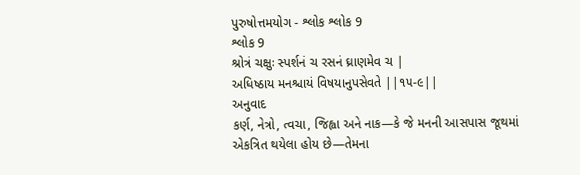પુરુષોત્તમયોગ - શ્લોક શ્લોક 9
શ્લોક 9
શ્રોત્રં ચક્ષુઃ સ્પર્શનં ચ રસનં ઘ્રાણમેવ ચ |
અધિષ્ઠાય મનશ્ચાયં વિષયાનુપસેવતે ||૧૫-૯||
અનુવાદ
કર્ણ, નેત્રો, ત્વચા, જિહ્વા અને નાક—કે જે મનની આસપાસ જૂથમાં એકત્રિત થયેલા હોય છે—તેમના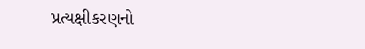પ્રત્યક્ષીકરણનો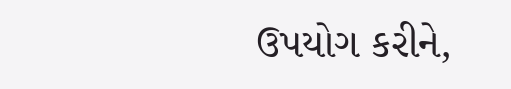ઉપયોગ કરીને,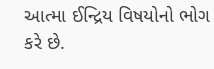આત્મા ઈન્દ્રિય વિષયોનો ભોગ કરે છે.